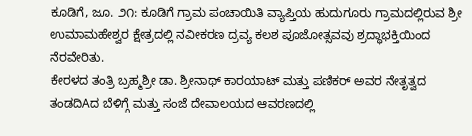ಕೂಡಿಗೆ, ಜೂ. ೨೧: ಕೂಡಿಗೆ ಗ್ರಾಮ ಪಂಚಾಯಿತಿ ವ್ಯಾಪ್ತಿಯ ಹುದುಗೂರು ಗ್ರಾಮದಲ್ಲಿರುವ ಶ್ರೀ ಉಮಾಮಹೇಶ್ವರ ಕ್ಷೇತ್ರದಲ್ಲಿ ನವೀಕರಣ ದ್ರವ್ಯ ಕಲಶ ಪೂಜೋತ್ಸವವು ಶ್ರದ್ಧಾಭಕ್ತಿಯಿಂದ ನೆರವೇರಿತು.
ಕೇರಳದ ತಂತ್ರಿ ಬ್ರಹ್ಮಶ್ರೀ ಡಾ. ಶ್ರೀನಾಥ್ ಕಾರಯಾಟ್ ಮತ್ತು ಪಣಿಕರ್ ಅವರ ನೇತೃತ್ವದ ತಂಡದಿAದ ಬೆಳಿಗ್ಗೆ ಮತ್ತು ಸಂಜೆ ದೇವಾಲಯದ ಆವರಣದಲ್ಲಿ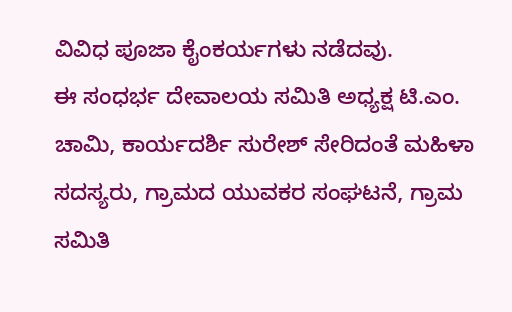ವಿವಿಧ ಪೂಜಾ ಕೈಂಕರ್ಯಗಳು ನಡೆದವು.
ಈ ಸಂಧರ್ಭ ದೇವಾಲಯ ಸಮಿತಿ ಅಧ್ಯಕ್ಷ ಟಿ.ಎಂ. ಚಾಮಿ, ಕಾರ್ಯದರ್ಶಿ ಸುರೇಶ್ ಸೇರಿದಂತೆ ಮಹಿಳಾ ಸದಸ್ಯರು, ಗ್ರಾಮದ ಯುವಕರ ಸಂಘಟನೆ, ಗ್ರಾಮ ಸಮಿತಿ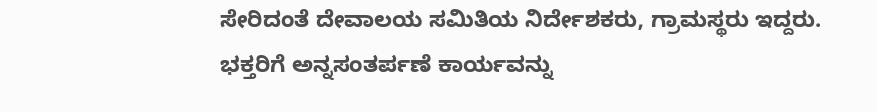ಸೇರಿದಂತೆ ದೇವಾಲಯ ಸಮಿತಿಯ ನಿರ್ದೇಶಕರು, ಗ್ರಾಮಸ್ಥರು ಇದ್ದರು.
ಭಕ್ತರಿಗೆ ಅನ್ನಸಂತರ್ಪಣೆ ಕಾರ್ಯವನ್ನು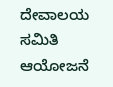ದೇವಾಲಯ ಸಮಿತಿ ಆಯೋಜನೆ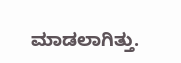ಮಾಡಲಾಗಿತ್ತು.